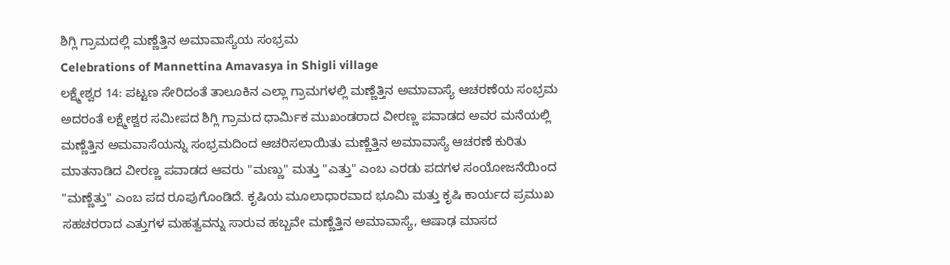ಶಿಗ್ಲಿ ಗ್ರಾಮದಲ್ಲಿ ಮಣ್ಣೆತ್ತಿನ ಅಮಾವಾಸ್ಯೆಯ ಸಂಭ್ರಮ
Celebrations of Mannettina Amavasya in Shigli village
ಲಕ್ಷ್ಮೇಶ್ವರ 14: ಪಟ್ಟಣ ಸೇರಿದಂತೆ ತಾಲೂಕಿನ ಎಲ್ಲಾ ಗ್ರಾಮಗಳಲ್ಲಿ ಮಣ್ಣೆತ್ತಿನ ಅಮಾವಾಸ್ಯೆ ಆಚರಣೆಯ ಸಂಭ್ರಮ ಅದರಂತೆ ಲಕ್ಷ್ಮೇಶ್ವರ ಸಮೀಪದ ಶಿಗ್ಲಿ ಗ್ರಾಮದ ಧಾರ್ಮಿಕ ಮುಖಂಡರಾದ ವೀರಣ್ಣ ಪವಾಡದ ಅವರ ಮನೆಯಲ್ಲಿ ಮಣ್ಣೆತ್ತಿನ ಅಮವಾಸೆಯನ್ನು ಸಂಭ್ರಮದಿಂದ ಆಚರಿಸಲಾಯಿತು ಮಣ್ಣೆತ್ತಿನ ಅಮಾವಾಸ್ಯೆ ಆಚರಣೆ ಕುರಿತು ಮಾತನಾಡಿದ ವೀರಣ್ಣ ಪವಾಡದ ಆವರು "ಮಣ್ಣು" ಮತ್ತು "ಎತ್ತು" ಎಂಬ ಎರಡು ಪದಗಳ ಸಂಯೋಜನೆಯಿಂದ "ಮಣ್ಣೆತ್ತು" ಎಂಬ ಪದ ರೂಪುಗೊಂಡಿದೆ. ಕೃಷಿಯ ಮೂಲಾಧಾರವಾದ ಭೂಮಿ ಮತ್ತು ಕೃಷಿ ಕಾರ್ಯದ ಪ್ರಮುಖ ಸಹಚರರಾದ ಎತ್ತುಗಳ ಮಹತ್ವವನ್ನು ಸಾರುವ ಹಬ್ಬವೇ ಮಣ್ಣೆತ್ತಿನ ಅಮಾವಾಸ್ಯೆ, ಆಷಾಢ ಮಾಸದ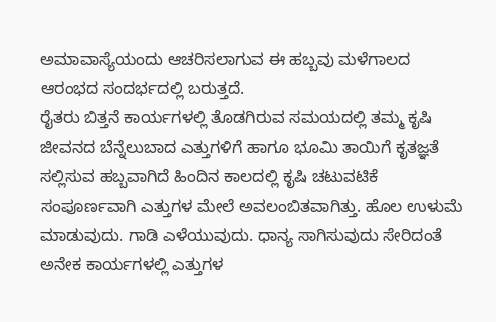ಅಮಾವಾಸ್ಯೆಯಂದು ಆಚರಿಸಲಾಗುವ ಈ ಹಬ್ಬವು ಮಳೆಗಾಲದ ಆರಂಭದ ಸಂದರ್ಭದಲ್ಲಿ ಬರುತ್ತದೆ.
ರೈತರು ಬಿತ್ತನೆ ಕಾರ್ಯಗಳಲ್ಲಿ ತೊಡಗಿರುವ ಸಮಯದಲ್ಲಿ ತಮ್ಮ ಕೃಷಿ ಜೀವನದ ಬೆನ್ನೆಲುಬಾದ ಎತ್ತುಗಳಿಗೆ ಹಾಗೂ ಭೂಮಿ ತಾಯಿಗೆ ಕೃತಜ್ಞತೆ ಸಲ್ಲಿಸುವ ಹಬ್ಬವಾಗಿದೆ ಹಿಂದಿನ ಕಾಲದಲ್ಲಿ ಕೃಷಿ ಚಟುವಟಿಕೆ ಸಂಪೂರ್ಣವಾಗಿ ಎತ್ತುಗಳ ಮೇಲೆ ಅವಲಂಬಿತವಾಗಿತ್ತು. ಹೊಲ ಉಳುಮೆ ಮಾಡುವುದು. ಗಾಡಿ ಎಳೆಯುವುದು. ಧಾನ್ಯ ಸಾಗಿಸುವುದು ಸೇರಿದಂತೆ ಅನೇಕ ಕಾರ್ಯಗಳಲ್ಲಿ ಎತ್ತುಗಳ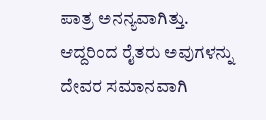ಪಾತ್ರ ಅನನ್ಯವಾಗಿತ್ತು. ಆದ್ದರಿಂದ ರೈತರು ಅವುಗಳನ್ನು ದೇವರ ಸಮಾನವಾಗಿ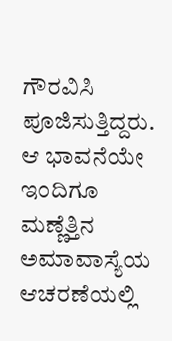ಗೌರವಿಸಿ ಪೂಜಿಸುತ್ತಿದ್ದರು. ಆ ಭಾವನೆಯೇ ಇಂದಿಗೂ ಮಣ್ಣೆತ್ತಿನ ಅಮಾವಾಸ್ಯೆಯ ಆಚರಣೆಯಲ್ಲಿ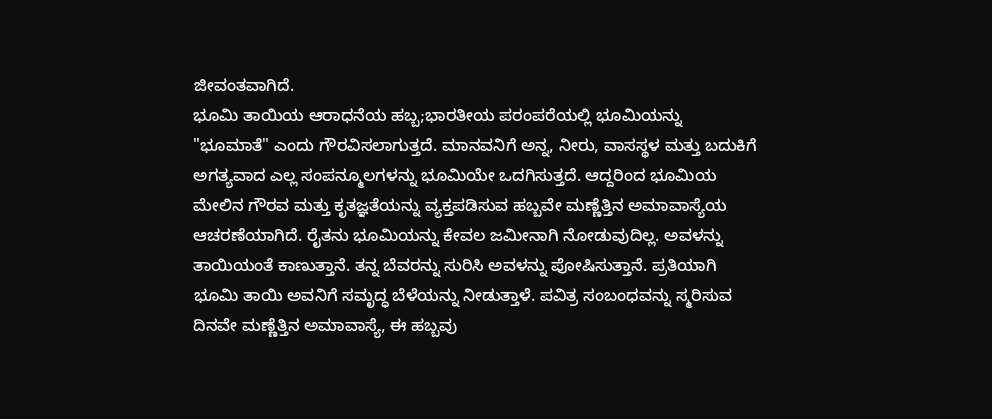ಜೀವಂತವಾಗಿದೆ.
ಭೂಮಿ ತಾಯಿಯ ಆರಾಧನೆಯ ಹಬ್ಬ;ಭಾರತೀಯ ಪರಂಪರೆಯಲ್ಲಿ ಭೂಮಿಯನ್ನು "ಭೂಮಾತೆ" ಎಂದು ಗೌರವಿಸಲಾಗುತ್ತದೆ. ಮಾನವನಿಗೆ ಅನ್ನ, ನೀರು, ವಾಸಸ್ಥಳ ಮತ್ತು ಬದುಕಿಗೆ ಅಗತ್ಯವಾದ ಎಲ್ಲ ಸಂಪನ್ಮೂಲಗಳನ್ನು ಭೂಮಿಯೇ ಒದಗಿಸುತ್ತದೆ. ಆದ್ದರಿಂದ ಭೂಮಿಯ ಮೇಲಿನ ಗೌರವ ಮತ್ತು ಕೃತಜ್ಞತೆಯನ್ನು ವ್ಯಕ್ತಪಡಿಸುವ ಹಬ್ಬವೇ ಮಣ್ಣೆತ್ತಿನ ಅಮಾವಾಸ್ಯೆಯ ಆಚರಣೆಯಾಗಿದೆ. ರೈತನು ಭೂಮಿಯನ್ನು ಕೇವಲ ಜಮೀನಾಗಿ ನೋಡುವುದಿಲ್ಲ. ಅವಳನ್ನು ತಾಯಿಯಂತೆ ಕಾಣುತ್ತಾನೆ. ತನ್ನ ಬೆವರನ್ನು ಸುರಿಸಿ ಅವಳನ್ನು ಪೋಷಿಸುತ್ತಾನೆ. ಪ್ರತಿಯಾಗಿ ಭೂಮಿ ತಾಯಿ ಅವನಿಗೆ ಸಮೃದ್ಧ ಬೆಳೆಯನ್ನು ನೀಡುತ್ತಾಳೆ. ಪವಿತ್ರ ಸಂಬಂಧವನ್ನು ಸ್ಮರಿಸುವ ದಿನವೇ ಮಣ್ಣೆತ್ತಿನ ಅಮಾವಾಸ್ಯೆ, ಈ ಹಬ್ಬವು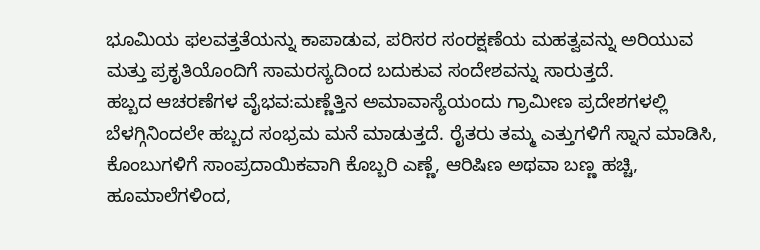ಭೂಮಿಯ ಫಲವತ್ತತೆಯನ್ನು ಕಾಪಾಡುವ, ಪರಿಸರ ಸಂರಕ್ಷಣೆಯ ಮಹತ್ವವನ್ನು ಅರಿಯುವ ಮತ್ತು ಪ್ರಕೃತಿಯೊಂದಿಗೆ ಸಾಮರಸ್ಯದಿಂದ ಬದುಕುವ ಸಂದೇಶವನ್ನು ಸಾರುತ್ತದೆ.
ಹಬ್ಬದ ಆಚರಣೆಗಳ ವೈಭವ:ಮಣ್ಣೆತ್ತಿನ ಅಮಾವಾಸ್ಯೆಯಂದು ಗ್ರಾಮೀಣ ಪ್ರದೇಶಗಳಲ್ಲಿ ಬೆಳಗ್ಗಿನಿಂದಲೇ ಹಬ್ಬದ ಸಂಭ್ರಮ ಮನೆ ಮಾಡುತ್ತದೆ. ರೈತರು ತಮ್ಮ ಎತ್ತುಗಳಿಗೆ ಸ್ನಾನ ಮಾಡಿಸಿ, ಕೊಂಬುಗಳಿಗೆ ಸಾಂಪ್ರದಾಯಿಕವಾಗಿ ಕೊಬ್ಬರಿ ಎಣ್ಣೆ, ಆರಿಷಿಣ ಅಥವಾ ಬಣ್ಣ ಹಚ್ಚಿ, ಹೂಮಾಲೆಗಳಿಂದ,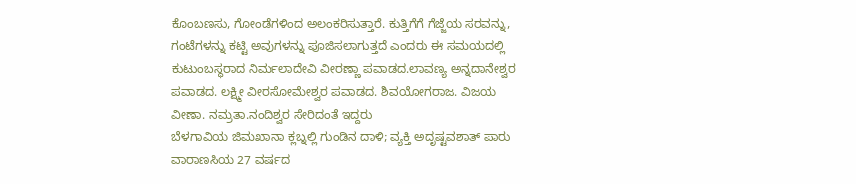ಕೊಂಬಣಸು, ಗೋಂಡೆಗಳಿಂದ ಅಲಂಕರಿಸುತ್ತಾರೆ. ಕುತ್ತಿಗೆಗೆ ಗೆಜ್ಜೆಯ ಸರವನ್ನು, ಗಂಟೆಗಳನ್ನು ಕಟ್ಟಿ ಅವುಗಳನ್ನು ಪೂಜಿಸಲಾಗುತ್ತದೆ ಎಂದರು ಈ ಸಮಯದಲ್ಲಿ ಕುಟುಂಬಸ್ಥರಾದ ನಿರ್ಮಲಾದೇವಿ ವೀರಣ್ಣಾ ಪವಾಡದ.ಲಾವಣ್ಯ ಅನ್ನದಾನೇಶ್ವರ ಪವಾಡದ. ಲಕ್ಷ್ಮೀ ವೀರಸೋಮೇಶ್ವರ ಪವಾಡದ. ಶಿವಯೋಗರಾಜ. ವಿಜಯ ವೀಣಾ. ನಮ್ರತಾ.ನಂದಿಶ್ವರ ಸೇರಿದಂತೆ ಇದ್ದರು
ಬೆಳಗಾವಿಯ ಜಿಮಖಾನಾ ಕ್ಲಬ್ನಲ್ಲಿ ಗುಂಡಿನ ದಾಳಿ; ವ್ಯಕ್ತಿ ಅದೃಷ್ಟವಶಾತ್ ಪಾರು
ವಾರಾಣಸಿಯ 27 ವರ್ಷದ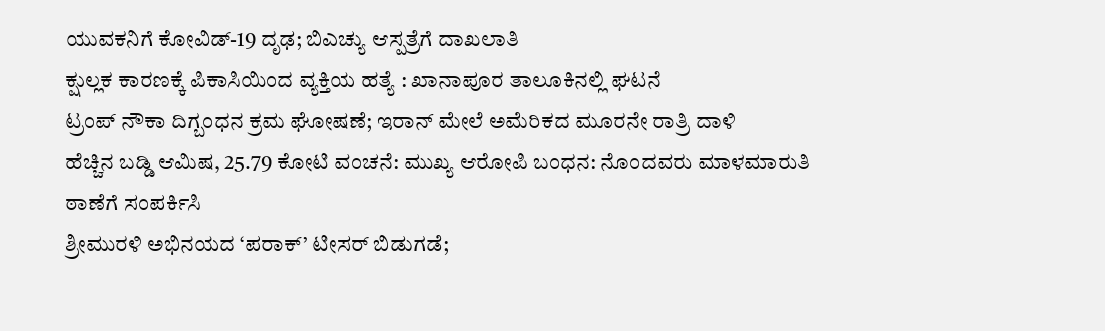ಯುವಕನಿಗೆ ಕೋವಿಡ್-19 ದೃಢ; ಬಿಎಚ್ಯು ಆಸ್ಪತ್ರೆಗೆ ದಾಖಲಾತಿ
ಕ್ಷುಲ್ಲಕ ಕಾರಣಕ್ಕೆ ಪಿಕಾಸಿಯಿಂದ ವ್ಯಕ್ತಿಯ ಹತ್ಯೆ : ಖಾನಾಪೂರ ತಾಲೂಕಿನಲ್ಲಿ ಘಟನೆ
ಟ್ರಂಪ್ ನೌಕಾ ದಿಗ್ಬಂಧನ ಕ್ರಮ ಘೋಷಣೆ; ಇರಾನ್ ಮೇಲೆ ಅಮೆರಿಕದ ಮೂರನೇ ರಾತ್ರಿ ದಾಳಿ
ಹೆಚ್ಚಿನ ಬಡ್ಡಿ ಆಮಿಷ, 25.79 ಕೋಟಿ ವಂಚನೆ: ಮುಖ್ಯ ಆರೋಪಿ ಬಂಧನ: ನೊಂದವರು ಮಾಳಮಾರುತಿ ಠಾಣೆಗೆ ಸಂಪರ್ಕಿಸಿ
ಶ್ರೀಮುರಳಿ ಅಭಿನಯದ ‘ಪರಾಕ್’ ಟೀಸರ್ ಬಿಡುಗಡೆ;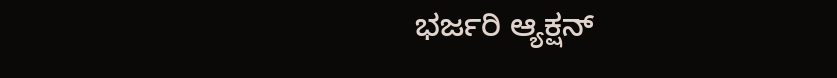ಭರ್ಜರಿ ಆ್ಯಕ್ಷನ್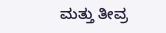ಮತ್ತು ತೀವ್ರ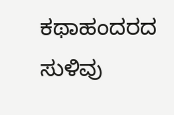ಕಥಾಹಂದರದ ಸುಳಿವು